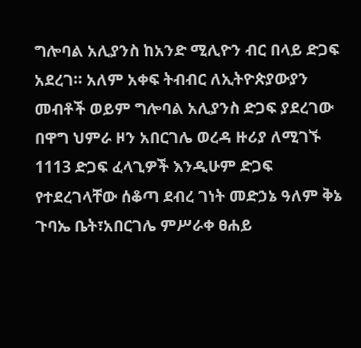ግሎባል አሊያንስ ከአንድ ሚሊዮን ብር በላይ ድጋፍ አደረገ። አለም አቀፍ ትብብር ለኢትዮጵያውያን መብቶች ወይም ግሎባል አሊያንስ ድጋፍ ያደረገው በዋግ ህምራ ዞን አበርገሌ ወረዳ ዙሪያ ለሚገኙ 1113 ድጋፍ ፈላጊዎች እንዲሁም ድጋፍ የተደረገላቸው ሰቆጣ ደብረ ገነት መድኃኔ ዓለም ቅኔ ጉባኤ ቤት፣አበርገሌ ምሥራቀ ፀሐይ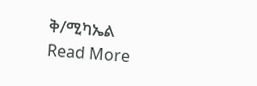ቅ/ሚካኤል
Read More